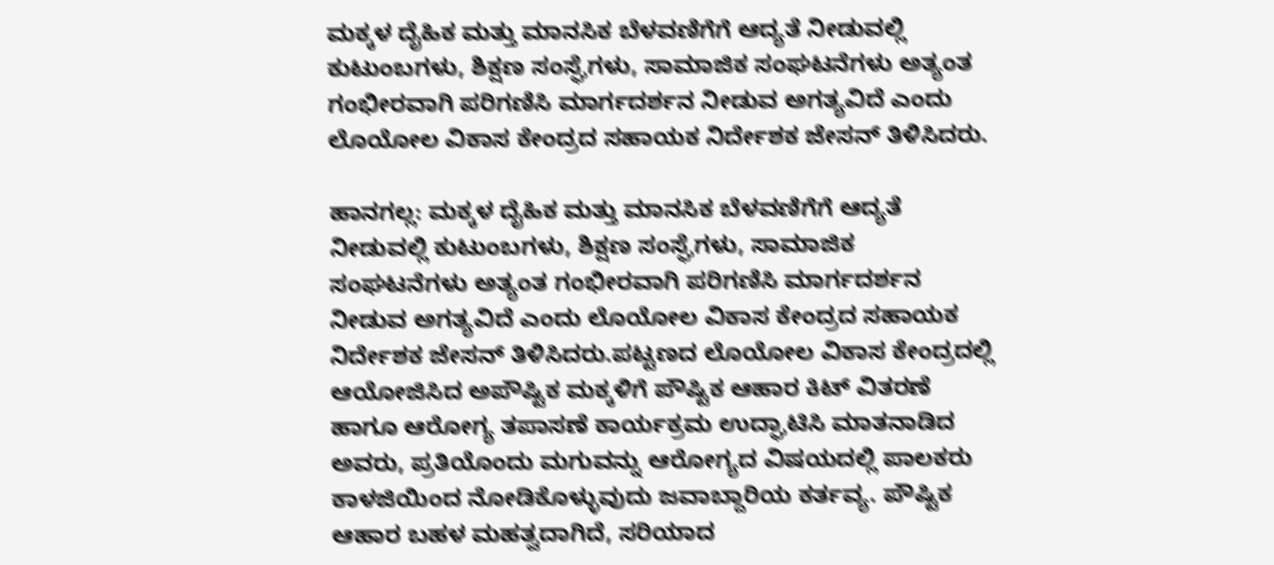ಮಕ್ಕಳ ದೈಹಿಕ ಮತ್ತು ಮಾನಸಿಕ ಬೆಳವಣಿಗೆಗೆ ಆದ್ಯತೆ ನೀಡುವಲ್ಲಿ ಕುಟುಂಬಗಳು, ಶಿಕ್ಷಣ ಸಂಸ್ಘೆಗಳು, ಸಾಮಾಜಿಕ ಸಂಘಟನೆಗಳು ಅತ್ಯಂತ ಗಂಭೀರವಾಗಿ ಪರಿಗಣಿಸಿ ಮಾರ್ಗದರ್ಶನ ನೀಡುವ ಅಗತ್ಯವಿದೆ ಎಂದು ಲೊಯೋಲ ವಿಕಾಸ ಕೇಂದ್ರದ ಸಹಾಯಕ ನಿರ್ದೇಶಕ ಜೇಸನ್ ತಿಳಿಸಿದರು.

ಹಾನಗಲ್ಲ: ಮಕ್ಕಳ ದೈಹಿಕ ಮತ್ತು ಮಾನಸಿಕ ಬೆಳವಣಿಗೆಗೆ ಆದ್ಯತೆ ನೀಡುವಲ್ಲಿ ಕುಟುಂಬಗಳು, ಶಿಕ್ಷಣ ಸಂಸ್ಘೆಗಳು, ಸಾಮಾಜಿಕ ಸಂಘಟನೆಗಳು ಅತ್ಯಂತ ಗಂಭೀರವಾಗಿ ಪರಿಗಣಿಸಿ ಮಾರ್ಗದರ್ಶನ ನೀಡುವ ಅಗತ್ಯವಿದೆ ಎಂದು ಲೊಯೋಲ ವಿಕಾಸ ಕೇಂದ್ರದ ಸಹಾಯಕ ನಿರ್ದೇಶಕ ಜೇಸನ್ ತಿಳಿಸಿದರು.ಪಟ್ಟಣದ ಲೊಯೋಲ ವಿಕಾಸ ಕೇಂದ್ರದಲ್ಲಿ ಆಯೋಜಿಸಿದ ಅಪೌಷ್ಟಿಕ ಮಕ್ಕಳಿಗೆ ಪೌಷ್ಟಿಕ ಆಹಾರ ಕಿಟ್ ವಿತರಣೆ ಹಾಗೂ ಆರೋಗ್ಯ ತಪಾಸಣೆ ಕಾರ್ಯಕ್ರಮ ಉದ್ಘಾಟಿಸಿ ಮಾತನಾಡಿದ ಅವರು, ಪ್ರತಿಯೊಂದು ಮಗುವನ್ನು ಆರೋಗ್ಯದ ವಿಷಯದಲ್ಲಿ ಪಾಲಕರು ಕಾಳಜಿಯಿಂದ ನೋಡಿಕೊಳ್ಳುವುದು ಜವಾಬ್ದಾರಿಯ ಕರ್ತವ್ಯ. ಪೌಷ್ಟಿಕ ಆಹಾರ ಬಹಳ ಮಹತ್ವದಾಗಿದೆ, ಸರಿಯಾದ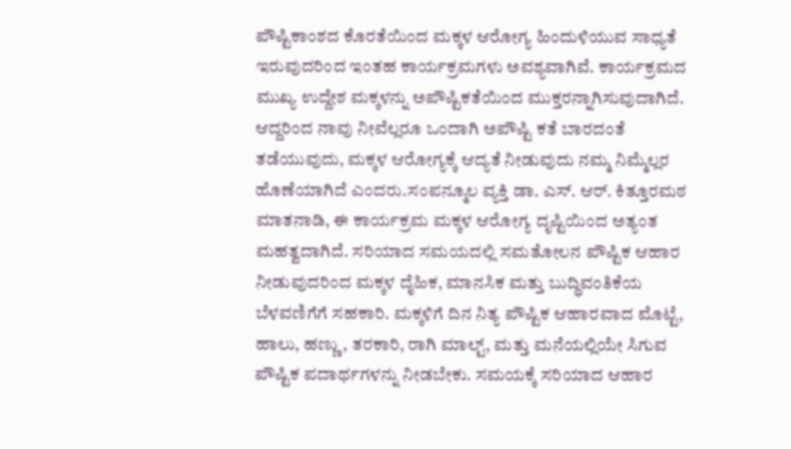ಪೌಷ್ಟಿಕಾಂಶದ ಕೊರತೆಯಿಂದ ಮಕ್ಕಳ ಆರೋಗ್ಯ ಹಿಂದುಳಿಯುವ ಸಾಧ್ಯತೆ ಇರುವುದರಿಂದ ಇಂತಹ ಕಾರ್ಯಕ್ರಮಗಳು ಅವಶ್ಯವಾಗಿವೆ. ಕಾರ್ಯಕ್ರಮದ ಮುಖ್ಯ ಉದ್ದೇಶ ಮಕ್ಕಳನ್ನು ಅಪೌಷ್ಟಿಕತೆಯಿಂದ ಮುಕ್ತರನ್ನಾಗಿಸುವುದಾಗಿದೆ. ಆದ್ದರಿಂದ ನಾವು ನೀವೆಲ್ಲರೂ ಒಂದಾಗಿ ಅಪೌಷ್ಟಿ ಕತೆ ಬಾರದಂತೆ ತಡೆಯುವುದು, ಮಕ್ಕಳ ಆರೋಗ್ಯಕ್ಕೆ ಆದ್ಯತೆ ನೀಡುವುದು ನಮ್ಮ ನಿಮ್ಮೆಲ್ಲರ ಹೊಣೆಯಾಗಿದೆ ಎಂದರು.ಸಂಪನ್ಮೂಲ ವ್ಯಕ್ತಿ ಡಾ. ಎಸ್. ಆರ್. ಕಿತ್ತೂರಮಠ ಮಾತನಾಡಿ, ಈ ಕಾರ್ಯಕ್ರಮ ಮಕ್ಕಳ ಆರೋಗ್ಯ ದೃಷ್ಟಿಯಿಂದ ಅತ್ಯಂತ ಮಹತ್ವದಾಗಿದೆ. ಸರಿಯಾದ ಸಮಯದಲ್ಲಿ ಸಮತೋಲನ ಪೌಷ್ಟಿಕ ಆಹಾರ ನೀಡುವುದರಿಂದ ಮಕ್ಕಳ ದೈಹಿಕ, ಮಾನಸಿಕ ಮತ್ತು ಬುದ್ಧಿವಂತಿಕೆಯ ಬೆಳವಣಿಗೆಗೆ ಸಹಕಾರಿ. ಮಕ್ಕಳಿಗೆ ದಿನ ನಿತ್ಯ ಪೌಷ್ಟಿಕ ಆಹಾರವಾದ ಮೊಟ್ಟೆ, ಹಾಲು, ಹಣ್ಣು, ತರಕಾರಿ, ರಾಗಿ ಮಾಲ್ಟ್, ಮತ್ತು ಮನೆಯಲ್ಲಿಯೇ ಸಿಗುವ ಪೌಷ್ಟಿಕ ಪದಾರ್ಥಗಳನ್ನು ನೀಡಬೇಕು. ಸಮಯಕ್ಕೆ ಸರಿಯಾದ ಆಹಾರ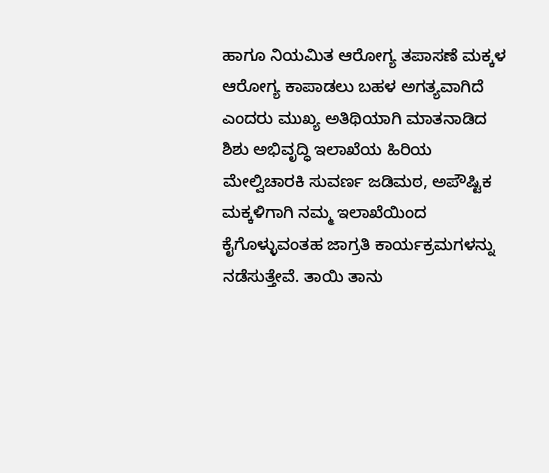ಹಾಗೂ ನಿಯಮಿತ ಆರೋಗ್ಯ ತಪಾಸಣೆ ಮಕ್ಕಳ ಆರೋಗ್ಯ ಕಾಪಾಡಲು ಬಹಳ ಅಗತ್ಯವಾಗಿದೆ ಎಂದರು ಮುಖ್ಯ ಅತಿಥಿಯಾಗಿ ಮಾತನಾಡಿದ ಶಿಶು ಅಭಿವೃದ್ಧಿ ಇಲಾಖೆಯ ಹಿರಿಯ ಮೇಲ್ವಿಚಾರಕಿ ಸುವರ್ಣ ಜಡಿಮಠ, ಅಪೌಷ್ಟಿಕ ಮಕ್ಕಳಿಗಾಗಿ ನಮ್ಮ ಇಲಾಖೆಯಿಂದ ಕೈಗೊಳ್ಳುವಂತಹ ಜಾಗ್ರತಿ ಕಾರ್ಯಕ್ರಮಗಳನ್ನು ನಡೆಸುತ್ತೇವೆ. ತಾಯಿ ತಾನು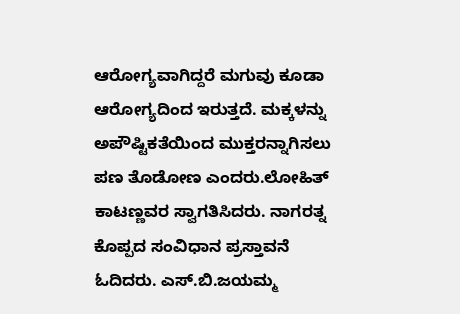ಆರೋಗ್ಯವಾಗಿದ್ದರೆ ಮಗುವು ಕೂಡಾ ಆರೋಗ್ಯದಿಂದ ಇರುತ್ತದೆ. ಮಕ್ಕಳನ್ನು ಅಪೌಷ್ಟಿಕತೆಯಿಂದ ಮುಕ್ತರನ್ನಾಗಿಸಲು ಪಣ ತೊಡೋಣ ಎಂದರು.ಲೋಹಿತ್ ಕಾಟಣ್ಣವರ ಸ್ವಾಗತಿಸಿದರು. ನಾಗರತ್ನ ಕೊಪ್ಪದ ಸಂವಿಧಾನ ಪ್ರಸ್ತಾವನೆ ಓದಿದರು. ಎಸ್.ಬಿ.ಜಯಮ್ಮ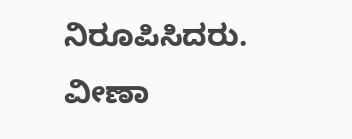ನಿರೂಪಿಸಿದರು. ವೀಣಾ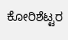ಕೋರಿಶೆಟ್ಟರ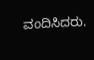ವಂದಿಸಿದರು.